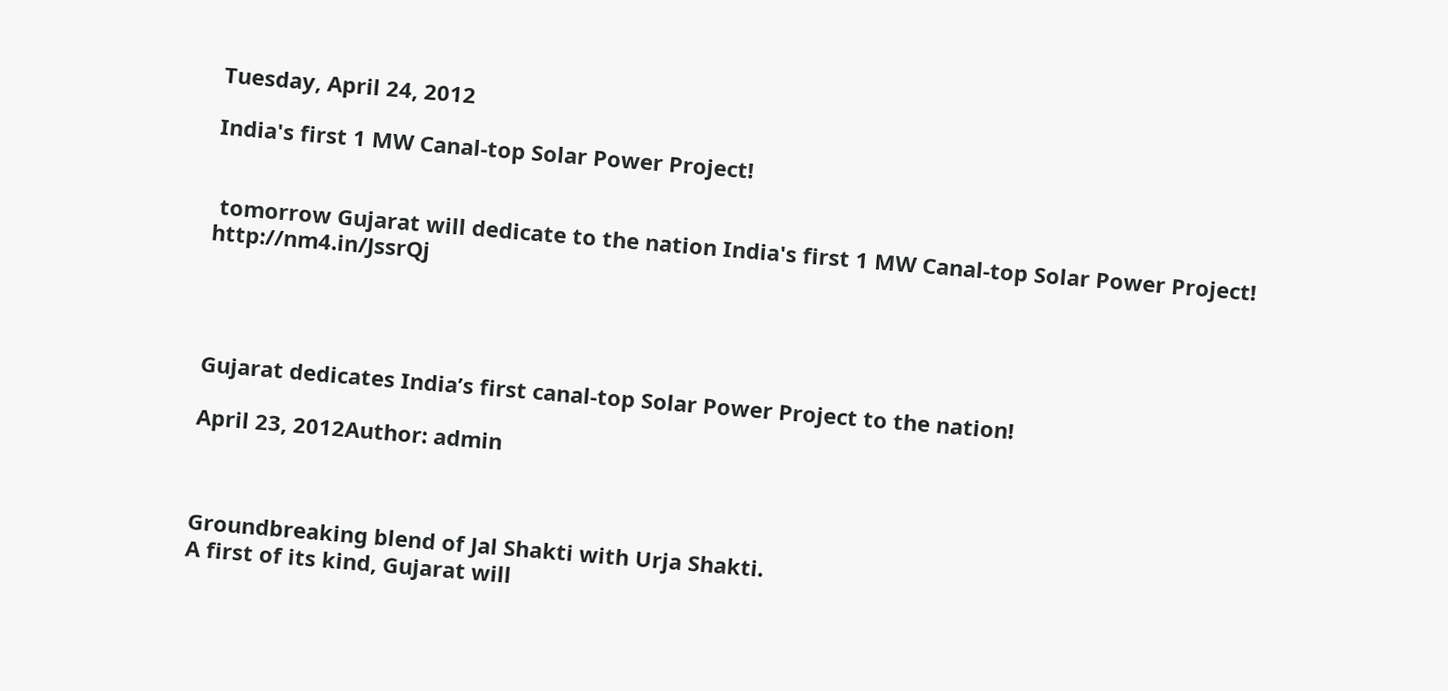Tuesday, April 24, 2012

India's first 1 MW Canal-top Solar Power Project!


 tomorrow Gujarat will dedicate to the nation India's first 1 MW Canal-top Solar Power Project!
http://nm4.in/JssrQj




Gujarat dedicates India’s first canal-top Solar Power Project to the nation!

April 23, 2012Author: admin



Groundbreaking blend of Jal Shakti with Urja Shakti.
A first of its kind, Gujarat will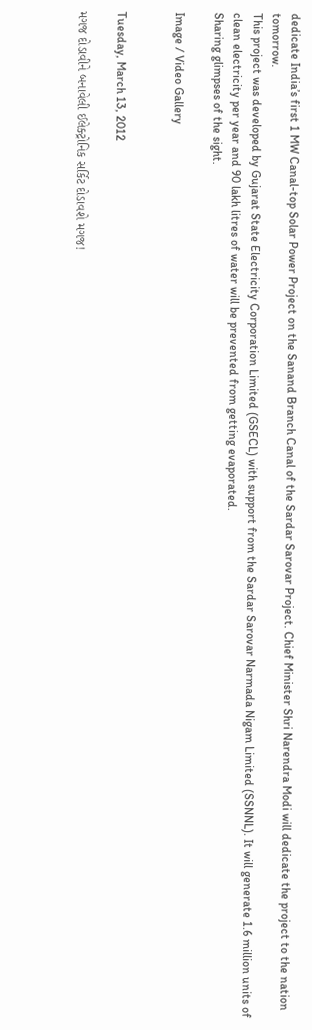dedicate India’s first 1 MW Canal-top Solar Power Project on the Sanand Branch Canal of the Sardar Sarovar Project. Chief Minister Shri Narendra Modi will dedicate the project to the nation tomorrow.
This project was developed by Gujarat State Electricity Corporation Limited (GSECL) with support from the Sardar Sarovar Narmada Nigam Limited (SSNNL). It will generate 1.6 million units of clean electricity per year and 90 lakh litres of water will be prevented from getting evaporated.
Sharing glimpses of the sight.

Image / Video Gallery


Tuesday, March 13, 2012

મગજ દોડાવીને બનાવેલી ઈલેક્ટ્રોનિક સર્કિટ દોડાવશે મગજ!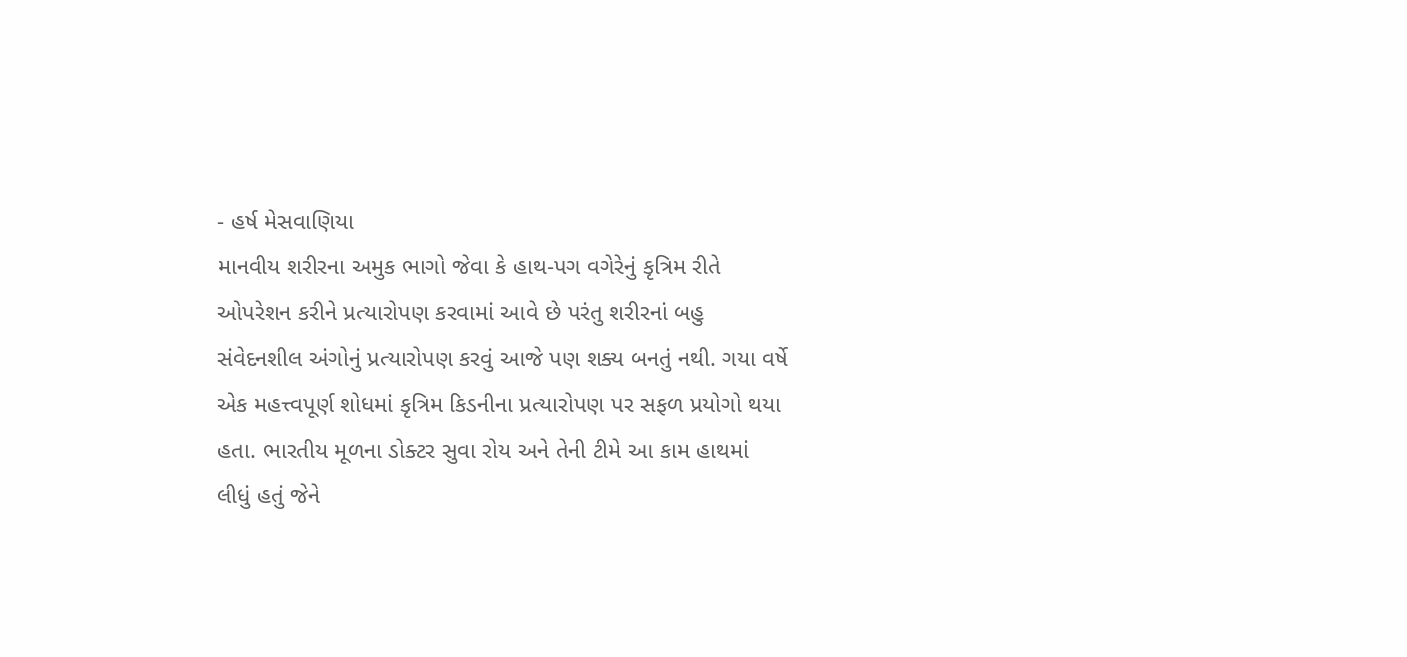- હર્ષ મેસવાણિયા
માનવીય શરીરના અમુક ભાગો જેવા કે હાથ-પગ વગેરેનું કૃત્રિમ રીતે ઓપરેશન કરીને પ્રત્યારોપણ કરવામાં આવે છે પરંતુ શરીરનાં બહુ સંવેદનશીલ અંગોનું પ્રત્યારોપણ કરવું આજે પણ શક્ય બનતું નથી. ગયા વર્ષે એક મહત્ત્વપૂર્ણ શોધમાં કૃત્રિમ કિડનીના પ્રત્યારોપણ પર સફળ પ્રયોગો થયા હતા. ભારતીય મૂળના ડોક્ટર સુવા રોય અને તેની ટીમે આ કામ હાથમાં લીધું હતું જેને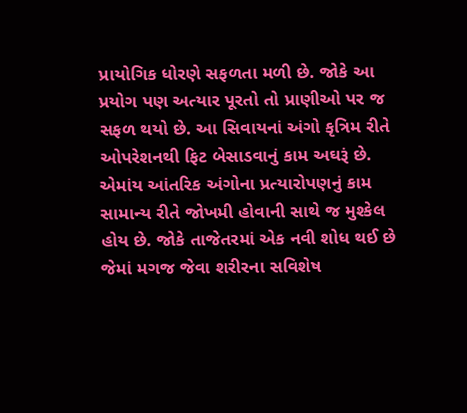પ્રાયોગિક ધોરણે સફળતા મળી છે. જોકે આ પ્રયોગ પણ અત્યાર પૂરતો તો પ્રાણીઓ પર જ સફળ થયો છે. આ સિવાયનાં અંગો કૃત્રિમ રીતે ઓપરેશનથી ફિટ બેસાડવાનું કામ અઘરૂં છે. એમાંય આંતરિક અંગોના પ્રત્યારોપણનું કામ સામાન્ય રીતે જોખમી હોવાની સાથે જ મુશ્કેલ હોય છે. જોકે તાજેતરમાં એક નવી શોધ થઈ છે જેમાં મગજ જેવા શરીરના સવિશેષ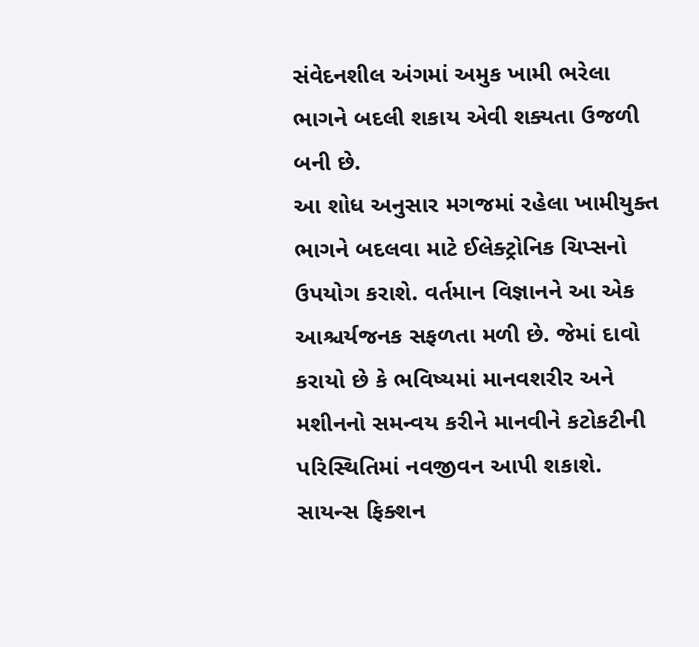સંવેદનશીલ અંગમાં અમુક ખામી ભરેલા ભાગને બદલી શકાય એવી શક્યતા ઉજળી બની છે.
આ શોધ અનુસાર મગજમાં રહેલા ખામીયુક્ત ભાગને બદલવા માટે ઈલેક્ટ્રોનિક ચિપ્સનો ઉપયોગ કરાશે. વર્તમાન વિજ્ઞાનને આ એક આશ્ચર્યજનક સફળતા મળી છે. જેમાં દાવો કરાયો છે કે ભવિષ્યમાં માનવશરીર અને મશીનનો સમન્વય કરીને માનવીને કટોકટીની પરિસ્થિતિમાં નવજીવન આપી શકાશે. સાયન્સ ફિક્શન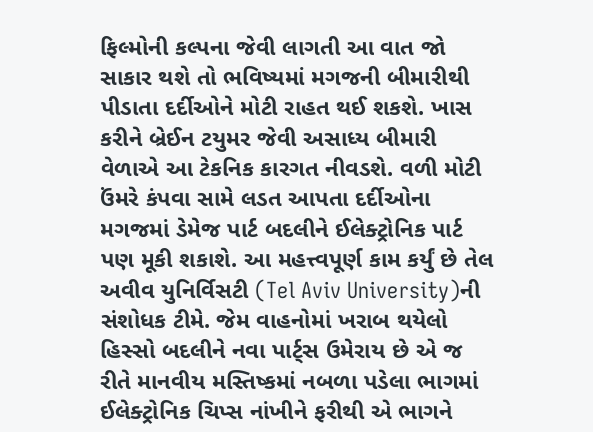ફિલ્મોની કલ્પના જેવી લાગતી આ વાત જો સાકાર થશે તો ભવિષ્યમાં મગજની બીમારીથી પીડાતા દર્દીઓને મોટી રાહત થઈ શકશે. ખાસ કરીને બ્રેઈન ટયુમર જેવી અસાધ્ય બીમારી વેળાએ આ ટેકનિક કારગત નીવડશે. વળી મોટી ઉંમરે કંપવા સામે લડત આપતા દર્દીઓના મગજમાં ડેમેજ પાર્ટ બદલીને ઈલેક્ટ્રોનિક પાર્ટ પણ મૂકી શકાશે. આ મહત્ત્વપૂર્ણ કામ કર્યું છે તેલ અવીવ યુનિર્વિસટી (Tel Aviv University)ની સંશોધક ટીમે. જેમ વાહનોમાં ખરાબ થયેલો હિસ્સો બદલીને નવા પાર્ટ્સ ઉમેરાય છે એ જ રીતે માનવીય મસ્તિષ્કમાં નબળા પડેલા ભાગમાં ઈલેક્ટ્રોનિક ચિપ્સ નાંખીને ફરીથી એ ભાગને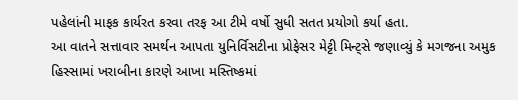પહેલાંની માફક કાર્યરત કરવા તરફ આ ટીમે વર્ષો સુધી સતત પ્રયોગો કર્યા હતા.
આ વાતને સત્તાવાર સમર્થન આપતા યુનિર્વિસટીના પ્રોફેસર મેટ્ટી મિન્ટ્સે જણાવ્યું કે મગજના અમુક હિસ્સામાં ખરાબીના કારણે આખા મસ્તિષ્કમાં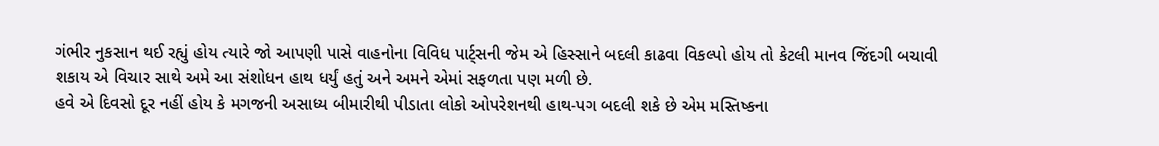ગંભીર નુકસાન થઈ રહ્યું હોય ત્યારે જો આપણી પાસે વાહનોના વિવિધ પાર્ટ્સની જેમ એ હિસ્સાને બદલી કાઢવા વિકલ્પો હોય તો કેટલી માનવ જિંદગી બચાવી શકાય એ વિચાર સાથે અમે આ સંશોધન હાથ ધર્યું હતું અને અમને એમાં સફળતા પણ મળી છે.
હવે એ દિવસો દૂર નહીં હોય કે મગજની અસાધ્ય બીમારીથી પીડાતા લોકો ઓપરેશનથી હાથ-પગ બદલી શકે છે એમ મસ્તિષ્કના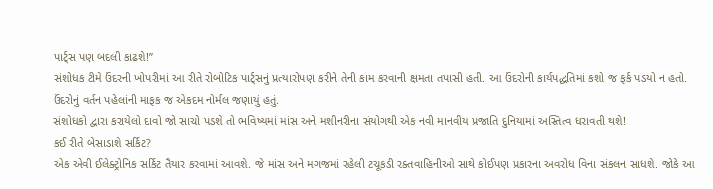પાર્ટ્સ પણ બદલી કાઢશે!”
સંશોધક ટીમે ઉંદરની ખોપરીમાં આ રીતે રોબોટિક પાર્ટ્સનું પ્રત્યારોપણ કરીને તેની કામ કરવાની ક્ષમતા તપાસી હતી. આ ઉંદરોની કાર્યપદ્ધતિમાં કશો જ ફર્ક પડયો ન હતો. ઉંદરોનું વર્તન પહેલાંની માફક જ એકદમ નોર્મલ જણાયું હતું.
સંશોધકો દ્વારા કરાયેલો દાવો જો સાચો પડશે તો ભવિષ્યમાં માંસ અને મશીનરીના સંયોગથી એક નવી માનવીય પ્રજાતિ દુનિયામાં અસ્તિત્વ ધરાવતી થશે!
કઈ રીતે બેસાડાશે સર્કિટ?
એક એવી ઈલેક્ટ્રોનિક સર્કિટ તૈયાર કરવામાં આવશે. જે માંસ અને મગજમાં રહેલી ટચૂકડી રક્તવાહિનીઓ સાથે કોઈપણ પ્રકારના અવરોધ વિના સંકલન સાધશે. જોકે આ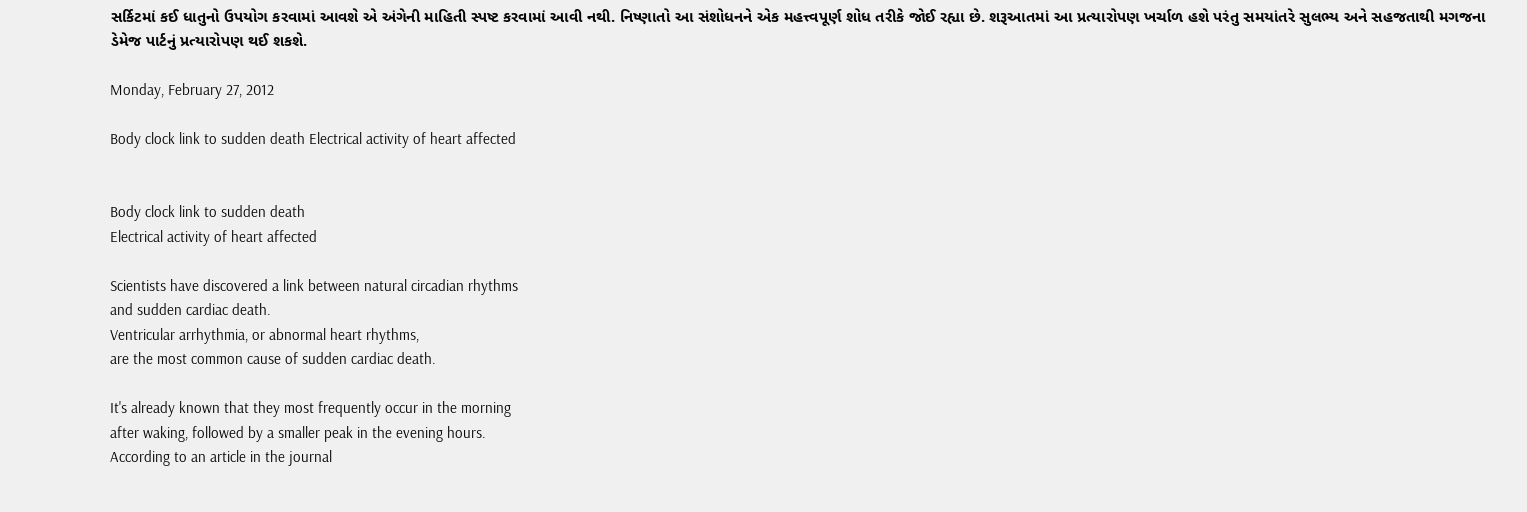સર્કિટમાં કઈ ધાતુનો ઉપયોગ કરવામાં આવશે એ અંગેની માહિતી સ્પષ્ટ કરવામાં આવી નથી. નિષ્ણાતો આ સંશોધનને એક મહત્ત્વપૂર્ણ શોધ તરીકે જોઈ રહ્યા છે. શરૂઆતમાં આ પ્રત્યારોપણ ખર્ચાળ હશે પરંતુ સમયાંતરે સુલભ્ય અને સહજતાથી મગજના ડેમેજ પાર્ટનું પ્રત્યારોપણ થઈ શકશે.

Monday, February 27, 2012

Body clock link to sudden death Electrical activity of heart affected


Body clock link to sudden death
Electrical activity of heart affected

Scientists have discovered a link between natural circadian rhythms
and sudden cardiac death.
Ventricular arrhythmia, or abnormal heart rhythms,
are the most common cause of sudden cardiac death.

It's already known that they most frequently occur in the morning
after waking, followed by a smaller peak in the evening hours.
According to an article in the journal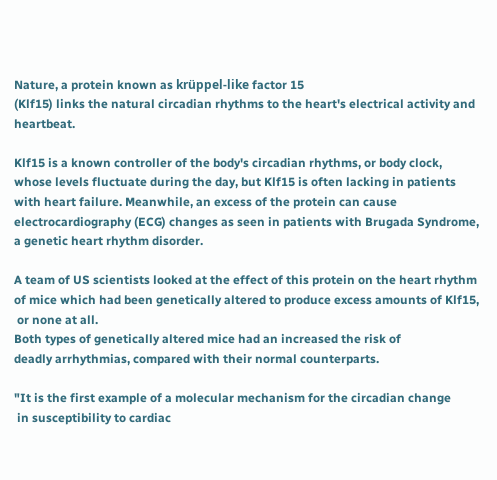Nature, a protein known as krüppel-like factor 15
(Klf15) links the natural circadian rhythms to the heart's electrical activity and heartbeat.

Klf15 is a known controller of the body's circadian rhythms, or body clock,
whose levels fluctuate during the day, but Klf15 is often lacking in patients
with heart failure. Meanwhile, an excess of the protein can cause
electrocardiography (ECG) changes as seen in patients with Brugada Syndrome,
a genetic heart rhythm disorder.

A team of US scientists looked at the effect of this protein on the heart rhythm
of mice which had been genetically altered to produce excess amounts of Klf15,
 or none at all.
Both types of genetically altered mice had an increased the risk of
deadly arrhythmias, compared with their normal counterparts.

"It is the first example of a molecular mechanism for the circadian change
 in susceptibility to cardiac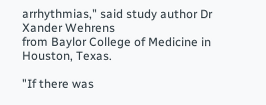arrhythmias," said study author Dr Xander Wehrens
from Baylor College of Medicine in Houston, Texas.

"If there was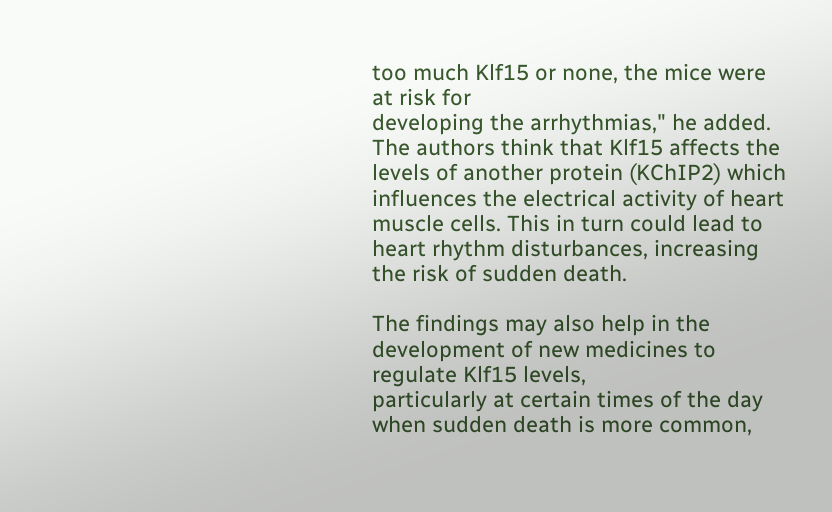too much Klf15 or none, the mice were at risk for
developing the arrhythmias," he added.
The authors think that Klf15 affects the levels of another protein (KChIP2) which
influences the electrical activity of heart muscle cells. This in turn could lead to
heart rhythm disturbances, increasing the risk of sudden death.

The findings may also help in the development of new medicines to regulate Klf15 levels,
particularly at certain times of the day when sudden death is more common,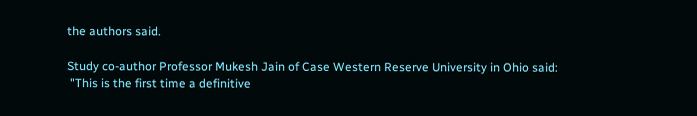the authors said.

Study co-author Professor Mukesh Jain of Case Western Reserve University in Ohio said:
 "This is the first time a definitive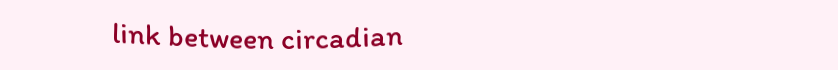link between circadian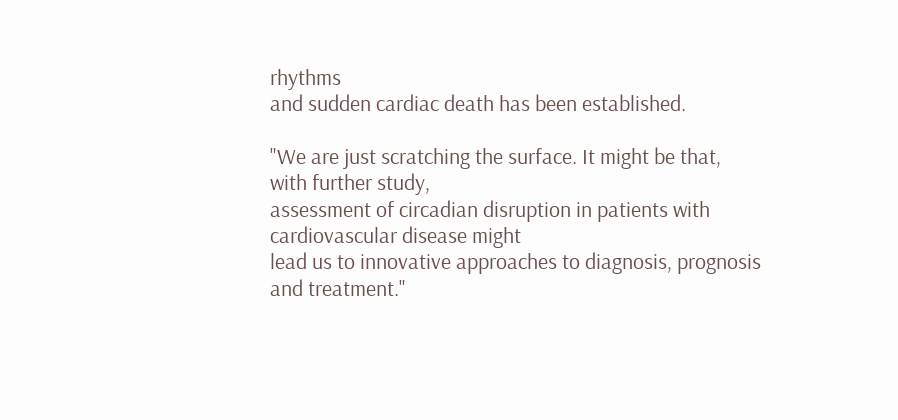rhythms
and sudden cardiac death has been established.

"We are just scratching the surface. It might be that, with further study,
assessment of circadian disruption in patients with cardiovascular disease might
lead us to innovative approaches to diagnosis, prognosis and treatment."